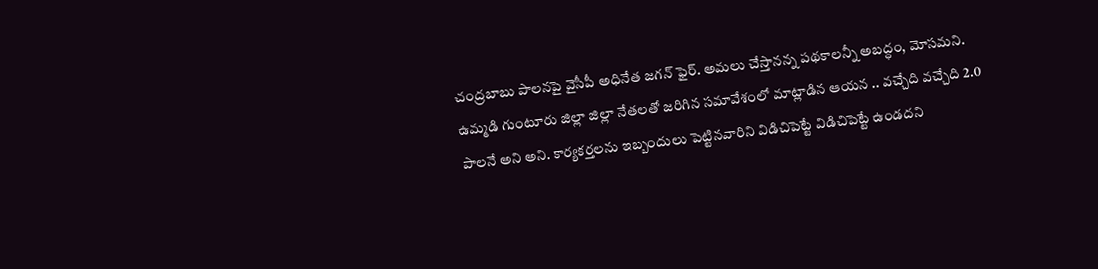చంద్రబాబు పాలనపై వైసీపీ అధినేత జగన్ ఫైర్. అమలు చేస్తానన్న పథకాలన్నీ అబద్ధం, మోసమని. ఉమ్మడి గుంటూరు జిల్లా జిల్లా నేతలతో జరిగిన సమావేశంలో మాట్లాడిన ఆయన .. వచ్చేది వచ్చేది 2.0 పాలనే అని అని. కార్యకర్తలను ఇబ్బందులు పెట్టినవారిని విడిచిపెట్టే విడిచిపెట్టే ఉండదని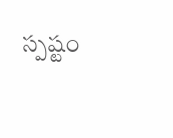స్పష్టం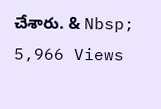చేశారు. & Nbsp;
5,966 Views